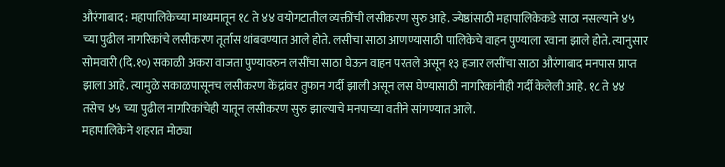औरंगाबाद : महापालिकेच्या माध्यमातून १८ ते ४४ वयोगटातील व्यक्तींची लसीकरण सुरु आहे. ज्येष्ठांसाठी महापालिकेकडे साठा नसल्याने ४५ च्या पुढील नागरिकांचे लसीकरण तूर्तास थांबवण्यात आले होते. लसीचा साठा आणण्यासाठी पालिकेचे वाहन पुण्याला रवाना झाले होते. त्यानुसार सोमवारी (दि.१०) सकाळी अकरा वाजता पुण्यावरुन लसींचा साठा घेऊन वाहन परतले असून १३ हजार लसींचा साठा औरंगाबाद मनपास प्राप्त झाला आहे. त्यामुळे सकाळपासूनच लसीकरण केंद्रांवर तुफान गर्दी झाली असून लस घेण्यासाठी नागरिकांनीही गर्दी केलेली आहे. १८ ते ४४ तसेच ४५ च्या पुढील नागरिकांचेही यातून लसीकरण सुरु झाल्याचे मनपाच्या वतीने सांगण्यात आले.
महापालिकेने शहरात मोठ्या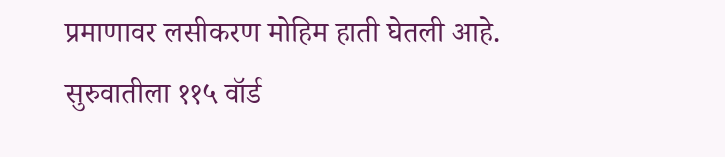प्रमाणावर लसीकरण मोहिम हाती घेतली आहे. सुरुवातीला ११५ वॉर्ड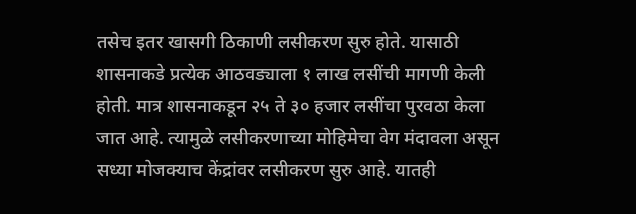तसेच इतर खासगी ठिकाणी लसीकरण सुरु होते. यासाठी शासनाकडे प्रत्येक आठवड्याला १ लाख लसींची मागणी केली होती. मात्र शासनाकडून २५ ते ३० हजार लसींचा पुरवठा केला जात आहे. त्यामुळे लसीकरणाच्या मोहिमेचा वेग मंदावला असून सध्या मोजक्याच केंद्रांवर लसीकरण सुरु आहे. यातही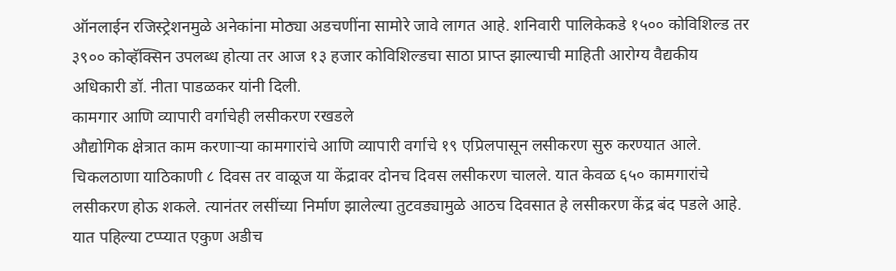ऑनलाईन रजिस्ट्रेशनमुळे अनेकांना मोठ्या अडचणींना सामोरे जावे लागत आहे. शनिवारी पालिकेकडे १५०० कोविशिल्ड तर ३९०० कोव्हॅक्सिन उपलब्ध होत्या तर आज १३ हजार कोविशिल्डचा साठा प्राप्त झाल्याची माहिती आरोग्य वैद्यकीय अधिकारी डॉ. नीता पाडळकर यांनी दिली.
कामगार आणि व्यापारी वर्गाचेही लसीकरण रखडले
औद्योगिक क्षेत्रात काम करणाऱ्या कामगारांचे आणि व्यापारी वर्गाचे १९ एप्रिलपासून लसीकरण सुरु करण्यात आले. चिकलठाणा याठिकाणी ८ दिवस तर वाळूज या केंद्रावर दोनच दिवस लसीकरण चालले. यात केवळ ६५० कामगारांचे लसीकरण होऊ शकले. त्यानंतर लसींच्या निर्माण झालेल्या तुटवड्यामुळे आठच दिवसात हे लसीकरण केंद्र बंद पडले आहे. यात पहिल्या टप्प्यात एकुण अडीच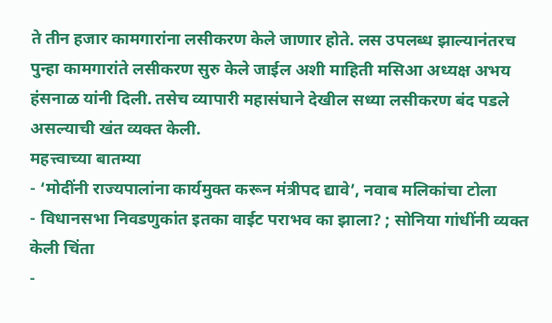ते तीन हजार कामगारांना लसीकरण केले जाणार होते. लस उपलब्ध झाल्यानंतरच पुन्हा कामगारांते लसीकरण सुरु केले जाईल अशी माहिती मसिआ अध्यक्ष अभय हंसनाळ यांनी दिली. तसेच व्यापारी महासंघाने देखील सध्या लसीकरण बंद पडले असल्याची खंत व्यक्त केली.
महत्त्वाच्या बातम्या
- ‘मोदींनी राज्यपालांना कार्यमुक्त करून मंत्रीपद द्यावे’, नवाब मलिकांचा टोला
- विधानसभा निवडणुकांत इतका वाईट पराभव का झाला? ; सोनिया गांधींनी व्यक्त केली चिंता
-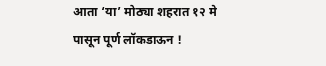आता ‘या’ मोठ्या शहरात १२ मे पासून पूर्ण लॉकडाऊन !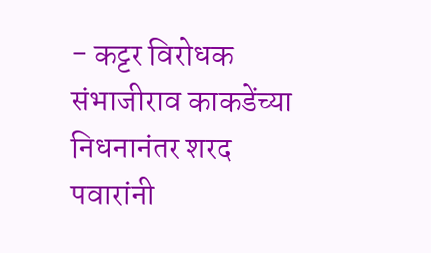- कट्टर विरोधक संभाजीराव काकडेंच्या निधनानंतर शरद पवारांनी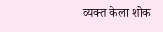व्यक्त केला शोक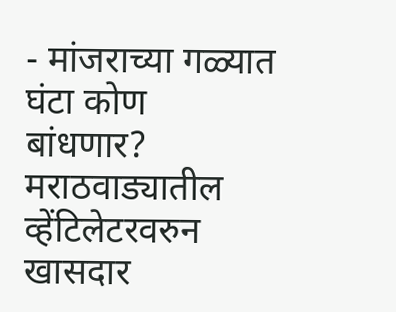- मांजराच्या गळ्यात घंटा कोण बांधणार? मराठवाड्यातील व्हेंटिलेटरवरुन खासदार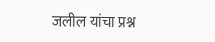जलील यांचा प्रश्न